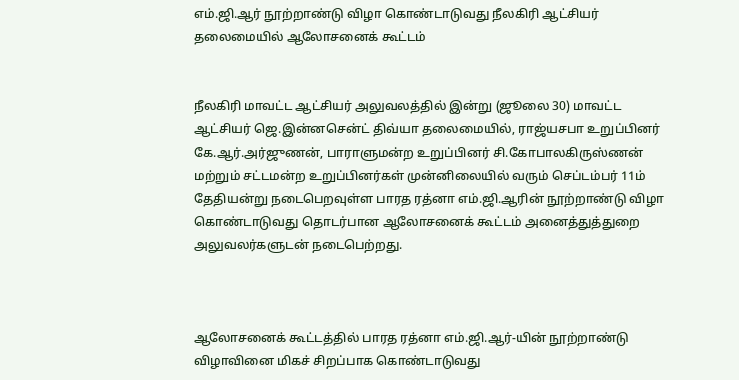எம்.ஜி.ஆர் நூற்றாண்டு விழா கொண்டாடுவது நீலகிரி ஆட்சியர் தலைமையில் ஆலோசனைக் கூட்டம்


நீலகிரி மாவட்ட ஆட்சியர் அலுவலத்தில் இன்று (ஜூலை 30) மாவட்ட ஆட்சியர் ஜெ.இன்னசென்ட் திவ்யா தலைமையில், ராஜ்யசபா உறுப்பினர் கே.ஆர்.அர்ஜுணன், பாராளுமன்ற உறுப்பினர் சி.கோபாலகிருஸ்ணன் மற்றும் சட்டமன்ற உறுப்பினர்கள் முன்னிலையில் வரும் செப்டம்பர் 11ம் தேதியன்று நடைபெறவுள்ள பாரத ரத்னா எம்.ஜி.ஆரின் நூற்றாண்டு விழா கொண்டாடுவது தொடர்பான ஆலோசனைக் கூட்டம் அனைத்துத்துறை அலுவலர்களுடன் நடைபெற்றது.



ஆலோசனைக் கூட்டத்தில் பாரத ரத்னா எம்.ஜி.ஆர்-யின் நூற்றாண்டு விழாவினை மிகச் சிறப்பாக கொண்டாடுவது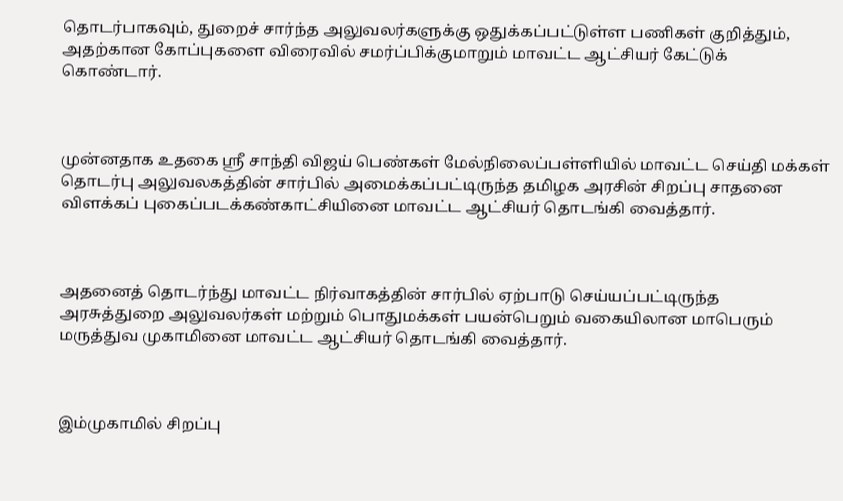தொடர்பாகவும், துறைச் சார்ந்த அலுவலர்களுக்கு ஒதுக்கப்பட்டுள்ள பணிகள் குறித்தும், அதற்கான கோப்புகளை விரைவில் சமர்ப்பிக்குமாறும் மாவட்ட ஆட்சியர் கேட்டுக் கொண்டார்.



முன்னதாக உதகை ஸ்ரீ சாந்தி விஜய் பெண்கள் மேல்நிலைப்பள்ளியில் மாவட்ட செய்தி மக்கள் தொடர்பு அலுவலகத்தின் சார்பில் அமைக்கப்பட்டிருந்த தமிழக அரசின் சிறப்பு சாதனை விளக்கப் புகைப்படக்கண்காட்சியினை மாவட்ட ஆட்சியர் தொடங்கி வைத்தார்.



அதனைத் தொடர்ந்து மாவட்ட நிர்வாகத்தின் சார்பில் ஏற்பாடு செய்யப்பட்டிருந்த அரசுத்துறை அலுவலர்கள் மற்றும் பொதுமக்கள் பயன்பெறும் வகையிலான மாபெரும் மருத்துவ முகாமினை மாவட்ட ஆட்சியர் தொடங்கி வைத்தார்.



இம்முகாமில் சிறப்பு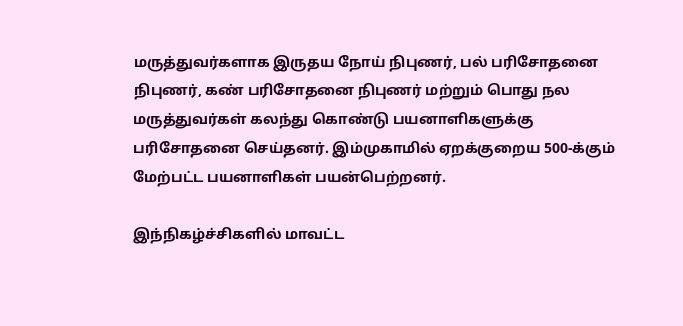மருத்துவர்களாக இருதய நோய் நிபுணர், பல் பரிசோதனை நிபுணர், கண் பரிசோதனை நிபுணர் மற்றும் பொது நல மருத்துவர்கள் கலந்து கொண்டு பயனாளிகளுக்கு பரிசோதனை செய்தனர். இம்முகாமில் ஏறக்குறைய 500-க்கும் மேற்பட்ட பயனாளிகள் பயன்பெற்றனர்.

இந்நிகழ்ச்சிகளில் மாவட்ட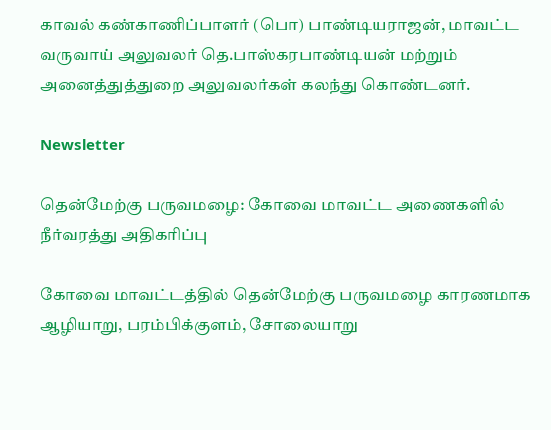காவல் கண்காணிப்பாளர் (பொ) பாண்டியராஜன், மாவட்ட வருவாய் அலுவலர் தெ.பாஸ்கரபாண்டியன் மற்றும் அனைத்துத்துறை அலுவலர்கள் கலந்து கொண்டனர்.

Newsletter

தென்மேற்கு பருவமழை: கோவை மாவட்ட அணைகளில் நீர்வரத்து அதிகரிப்பு

கோவை மாவட்டத்தில் தென்மேற்கு பருவமழை காரணமாக ஆழியாறு, பரம்பிக்குளம், சோலையாறு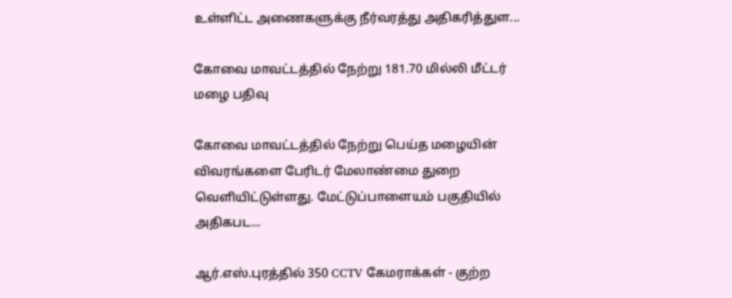உள்ளிட்ட அணைகளுக்கு நீர்வரத்து அதிகரித்துள...

கோவை மாவட்டத்தில் நேற்று 181.70 மில்லி மீட்டர் மழை பதிவு

கோவை மாவட்டத்தில் நேற்று பெய்த மழையின் விவரங்களை பேரிடர் மேலாண்மை துறை வெளியிட்டுள்ளது. மேட்டுப்பாளையம் பகுதியில் அதிகபட...

ஆர்.எஸ்.புரத்தில் 350 CCTV கேமராக்கள் - குற்ற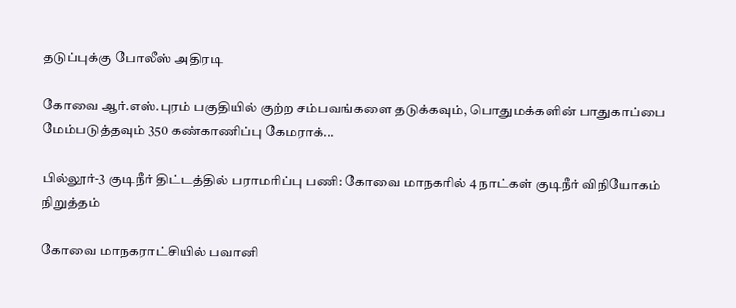தடுப்புக்கு போலீஸ் அதிரடி

கோவை ஆர்.எஸ்.புரம் பகுதியில் குற்ற சம்பவங்களை தடுக்கவும், பொதுமக்களின் பாதுகாப்பை மேம்படுத்தவும் 350 கண்காணிப்பு கேமராக்...

பில்லூர்-3 குடிநீர் திட்டத்தில் பராமரிப்பு பணி: கோவை மாநகரில் 4 நாட்கள் குடிநீர் விநியோகம் நிறுத்தம்

கோவை மாநகராட்சியில் பவானி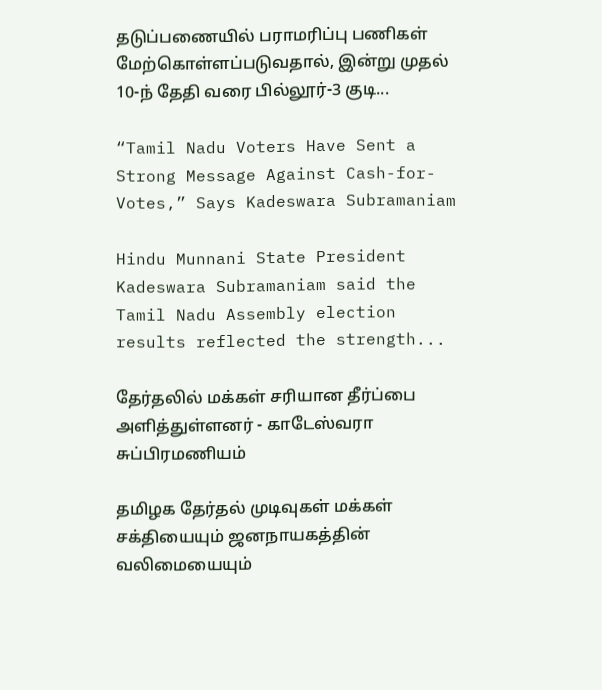தடுப்பணையில் பராமரிப்பு பணிகள் மேற்கொள்ளப்படுவதால், இன்று முதல் 10-ந் தேதி வரை பில்லூர்-3 குடி...

“Tamil Nadu Voters Have Sent a Strong Message Against Cash-for-Votes,” Says Kadeswara Subramaniam

Hindu Munnani State President Kadeswara Subramaniam said the Tamil Nadu Assembly election results reflected the strength...

தேர்தலில் மக்கள் சரியான தீர்ப்பை அளித்துள்ளனர் - காடேஸ்வரா சுப்பிரமணியம்

தமிழக தேர்தல் முடிவுகள் மக்கள் சக்தியையும் ஜனநாயகத்தின் வலிமையையும்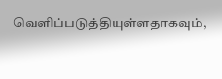வெளிப்படுத்தியுள்ளதாகவும்,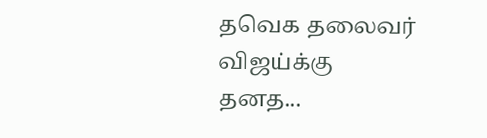தவெக தலைவர் விஜய்க்கு தனத...